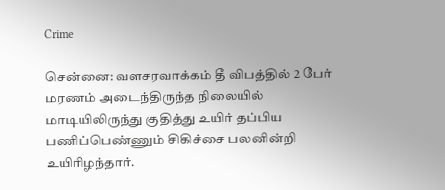Crime

சென்னை: வளசரவாக்கம் தீ விபத்தில் 2 பேர் மரணம் அடைந்திருந்த நிலையில் மாடியிலிருந்து குதித்து உயிர் தப்பிய பணிப்பெண்ணும் சிகிச்சை பலனின்றி உயிரிழந்தார்.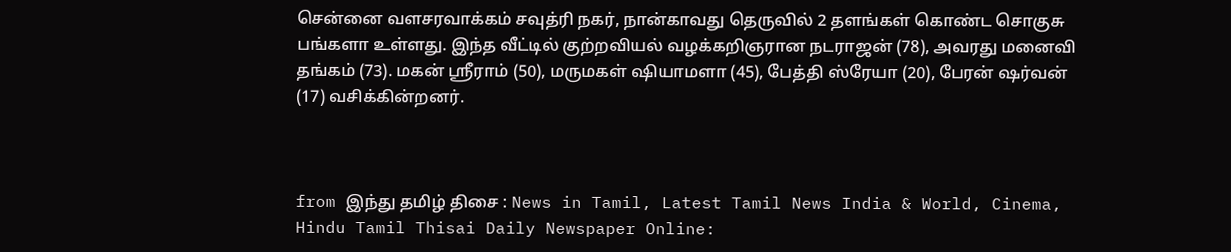சென்னை வளசரவாக்கம் சவுத்ரி நகர், நான்காவது தெருவில் 2 தளங்கள் கொண்ட சொகுசு பங்களா உள்ளது. இந்த வீட்டில் குற்றவியல் வழக்கறிஞரான நடராஜன் (78), அவரது மனைவி தங்கம் (73). மகன் ஸ்ரீராம் (50), மருமகள் ஷியாமளா (45), பேத்தி ஸ்ரேயா (20), பேரன் ஷர்வன் (17) வசிக்கின்றனர்.



from இந்து தமிழ் திசை : News in Tamil, Latest Tamil News India & World, Cinema, Hindu Tamil Thisai Daily Newspaper Online: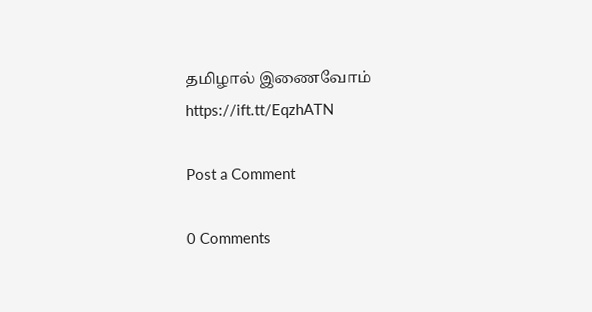தமிழால் இணைவோம் https://ift.tt/EqzhATN

Post a Comment

0 Comments